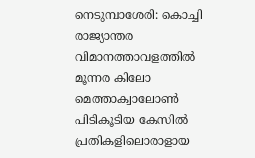നെടുമ്പാശേരി: കൊച്ചി രാജ്യാന്തര വിമാനത്താവളത്തിൽ മൂന്നര കിലോ മെത്താക്വാലോൺ പിടികൂടിയ കേസിൽ പ്രതികളിലൊരാളായ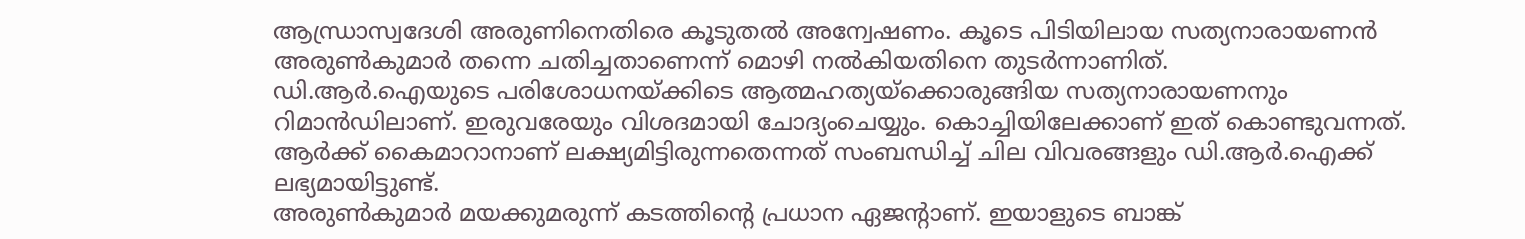ആന്ധ്രാസ്വദേശി അരുണിനെതിരെ കൂടുതൽ അന്വേഷണം. കൂടെ പിടിയിലായ സത്യനാരായണൻ അരുൺകുമാർ തന്നെ ചതിച്ചതാണെന്ന് മൊഴി നൽകിയതിനെ തുടർന്നാണിത്.
ഡി.ആർ.ഐയുടെ പരിശോധനയ്ക്കിടെ ആത്മഹത്യയ്ക്കൊരുങ്ങിയ സത്യനാരായണനും റിമാൻഡിലാണ്. ഇരുവരേയും വിശദമായി ചോദ്യംചെയ്യും. കൊച്ചിയിലേക്കാണ് ഇത് കൊണ്ടുവന്നത്. ആർക്ക് കൈമാറാനാണ് ലക്ഷ്യമിട്ടിരുന്നതെന്നത് സംബന്ധിച്ച് ചില വിവരങ്ങളും ഡി.ആർ.ഐക്ക് ലഭ്യമായിട്ടുണ്ട്.
അരുൺകുമാർ മയക്കുമരുന്ന് കടത്തിന്റെ പ്രധാന ഏജന്റാണ്. ഇയാളുടെ ബാങ്ക്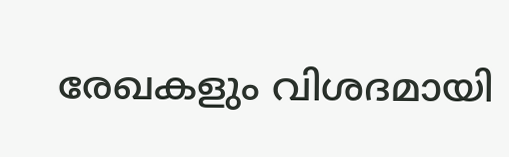രേഖകളും വിശദമായി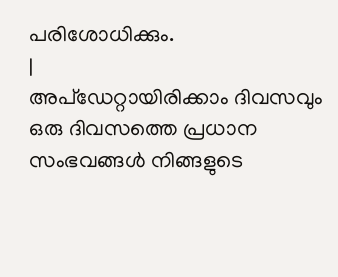പരിശോധിക്കും.
|
അപ്ഡേറ്റായിരിക്കാം ദിവസവും
ഒരു ദിവസത്തെ പ്രധാന സംഭവങ്ങൾ നിങ്ങളുടെ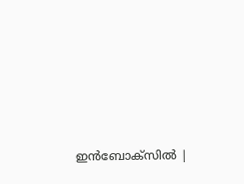ഇൻബോക്സിൽ |